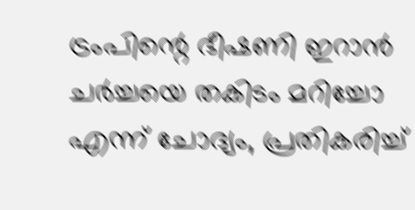ട്രംപിന്റെ ഭീഷണി ഇറാൻ ച‌ർച്ചയെ തകിടം മറിച്ചോ എന്ന് ചോദ്യം, പ്രതികരിച്ച്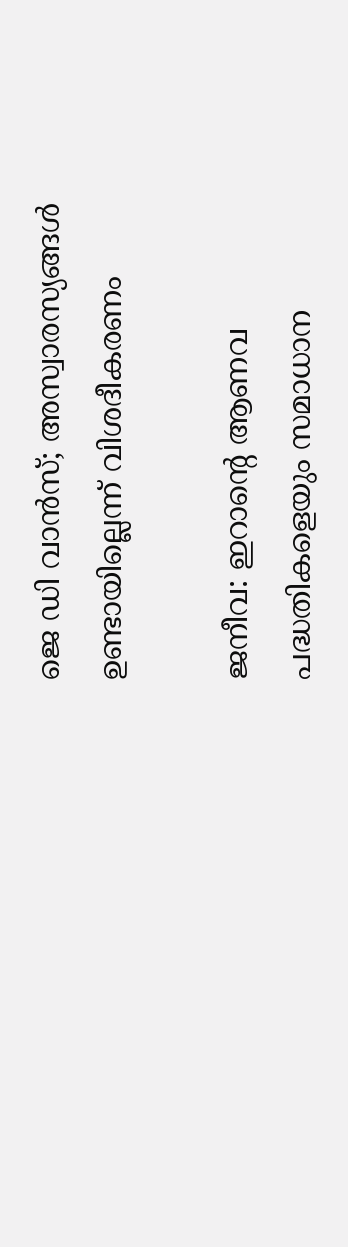ജെ ഡി വാൻസ്; അസ്വാരസ്യങ്ങൾ ഉണ്ടായില്ലെന്ന് വിശദീകരണം

ജനീവ: ഇറാന്റെ ആണവ പദ്ധതികളെയും സമാധാന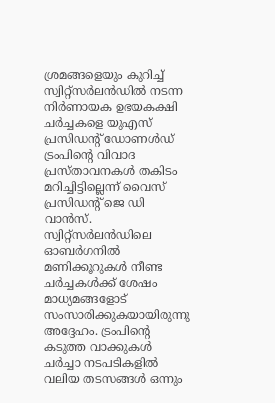ശ്രമങ്ങളെയും കുറിച്ച് സ്വിറ്റ്‌സർലൻഡിൽ നടന്ന നിർണായക ഉഭയകക്ഷി ചർച്ചകളെ യുഎസ് പ്രസിഡന്റ് ഡോണൾഡ് ട്രംപിന്റെ വിവാദ പ്രസ്താവനകൾ തകിടം മറിച്ചിട്ടില്ലെന്ന് വൈസ് പ്രസിഡന്റ് ജെ ഡി വാൻസ്. സ്വിറ്റ്‌സർലൻഡിലെ ഓബർഗനിൽ മണിക്കൂറുകൾ നീണ്ട ചർച്ചകൾക്ക് ശേഷം മാധ്യമങ്ങളോട് സംസാരിക്കുകയായിരുന്നു അദ്ദേഹം. ട്രംപിന്റെ കടുത്ത വാക്കുകൾ ചർച്ചാ നടപടികളിൽ വലിയ തടസങ്ങൾ ഒന്നും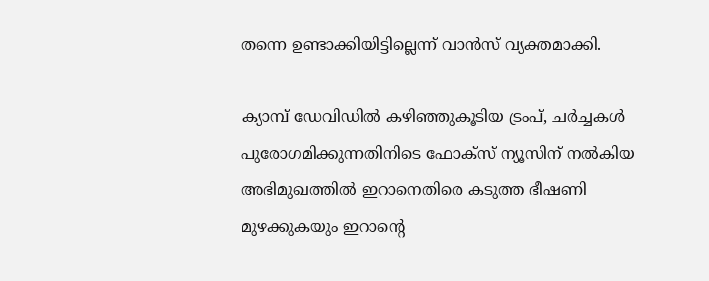തന്നെ ഉണ്ടാക്കിയിട്ടില്ലെന്ന് വാൻസ് വ്യക്തമാക്കി.

ക്യാമ്പ് ഡേവിഡിൽ കഴിഞ്ഞുകൂടിയ ട്രംപ്, ചർച്ചകൾ പുരോഗമിക്കുന്നതിനിടെ ഫോക്സ് ന്യൂസിന് നൽകിയ അഭിമുഖത്തിൽ ഇറാനെതിരെ കടുത്ത ഭീഷണി മുഴക്കുകയും ഇറാന്റെ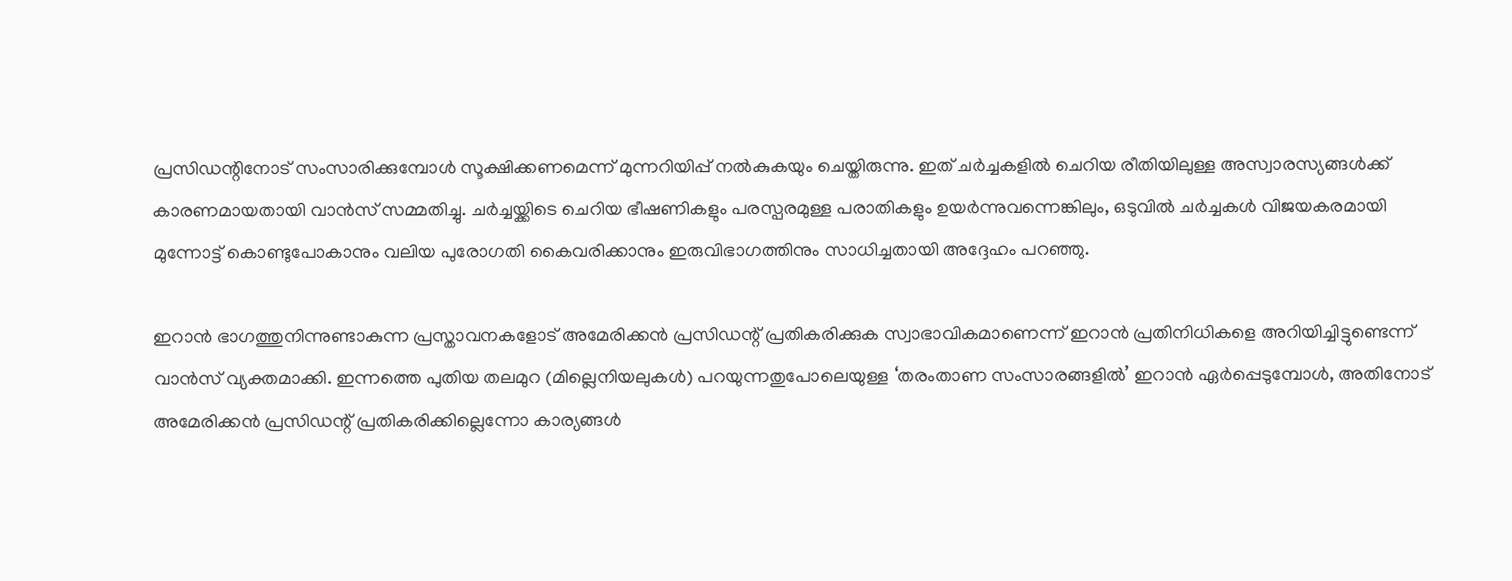പ്രസിഡന്റിനോട് സംസാരിക്കുമ്പോൾ സൂക്ഷിക്കണമെന്ന് മുന്നറിയിപ്പ് നൽകുകയും ചെയ്തിരുന്നു. ഇത് ചർച്ചകളിൽ ചെറിയ രീതിയിലുള്ള അസ്വാരസ്യങ്ങൾക്ക് കാരണമായതായി വാൻസ് സമ്മതിച്ചു. ചർച്ചയ്ക്കിടെ ചെറിയ ഭീഷണികളും പരസ്പരമുള്ള പരാതികളും ഉയർന്നുവന്നെങ്കിലും, ഒടുവിൽ ചർച്ചകൾ വിജയകരമായി മുന്നോട്ട് കൊണ്ടുപോകാനും വലിയ പുരോഗതി കൈവരിക്കാനും ഇരുവിഭാഗത്തിനും സാധിച്ചതായി അദ്ദേഹം പറഞ്ഞു.

ഇറാൻ ഭാഗത്തുനിന്നുണ്ടാകുന്ന പ്രസ്താവനകളോട് അമേരിക്കൻ പ്രസിഡന്റ് പ്രതികരിക്കുക സ്വാഭാവികമാണെന്ന് ഇറാൻ പ്രതിനിധികളെ അറിയിച്ചിട്ടുണ്ടെന്ന് വാൻസ് വ്യക്തമാക്കി. ഇന്നത്തെ പുതിയ തലമുറ (മില്ലെനിയലുകൾ) പറയുന്നതുപോലെയുള്ള ‘തരംതാണ സംസാരങ്ങളിൽ’ ഇറാൻ ഏർപ്പെടുമ്പോൾ, അതിനോട് അമേരിക്കൻ പ്രസിഡന്റ് പ്രതികരിക്കില്ലെന്നോ കാര്യങ്ങൾ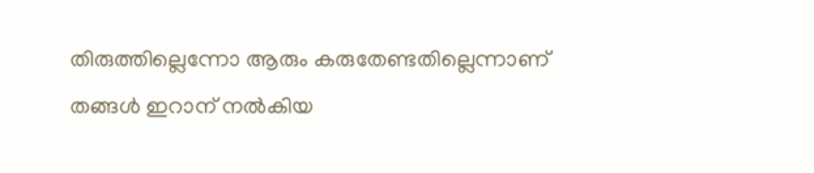തിരുത്തില്ലെന്നോ ആരും കരുതേണ്ടതില്ലെന്നാണ് തങ്ങൾ ഇറാന് നൽകിയ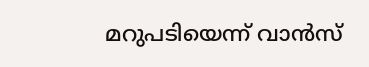മറുപടിയെന്ന് വാൻസ്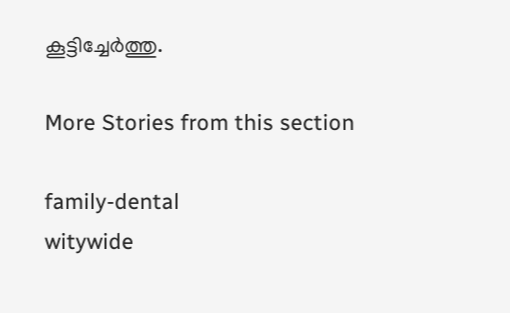കൂട്ടിച്ചേർത്തു.

More Stories from this section

family-dental
witywide